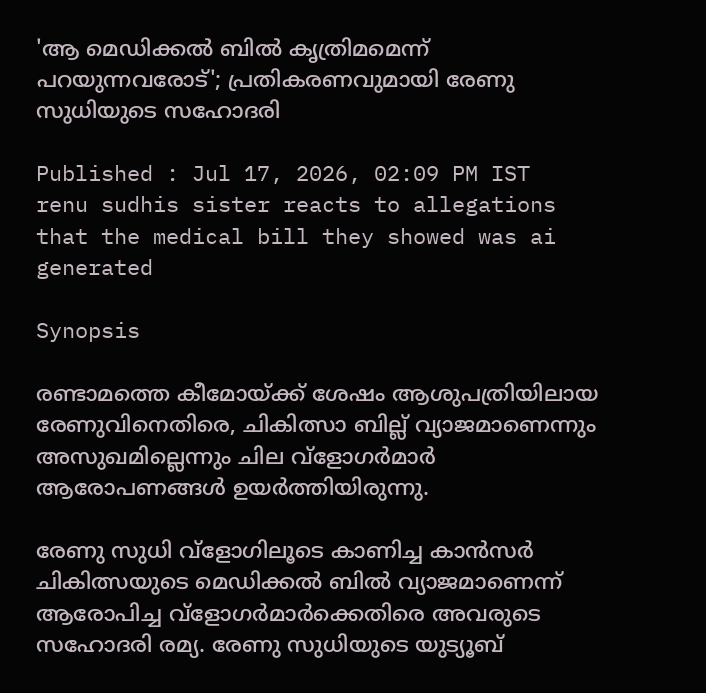'ആ മെഡിക്കല്‍ ബില്‍ കൃത്രിമമെന്ന് പറയുന്നവരോട്'; പ്രതികരണവുമായി രേണു സുധിയുടെ സഹോദരി

Published : Jul 17, 2026, 02:09 PM IST
renu sudhis sister reacts to allegations that the medical bill they showed was ai generated

Synopsis

രണ്ടാമത്തെ കീമോയ്ക്ക് ശേഷം ആശുപത്രിയിലായ രേണുവിനെതിരെ, ചികിത്സാ ബില്ല് വ്യാജമാണെന്നും അസുഖമില്ലെന്നും ചില വ്ളോഗര്‍മാര്‍ ആരോപണങ്ങൾ ഉയര്‍ത്തിയിരുന്നു.

രേണു സുധി വ്ളോഗിലൂടെ കാണിച്ച കാന്‍സര്‍ ചികിത്സയുടെ മെഡിക്കല്‍ ബില്‍ വ്യാജമാണെന്ന് ആരോപിച്ച വ്ളോഗര്‍മാര്‍ക്കെതിരെ അവരുടെ സഹോദരി രമ്യ. രേണു സുധിയുടെ യുട്യൂബ്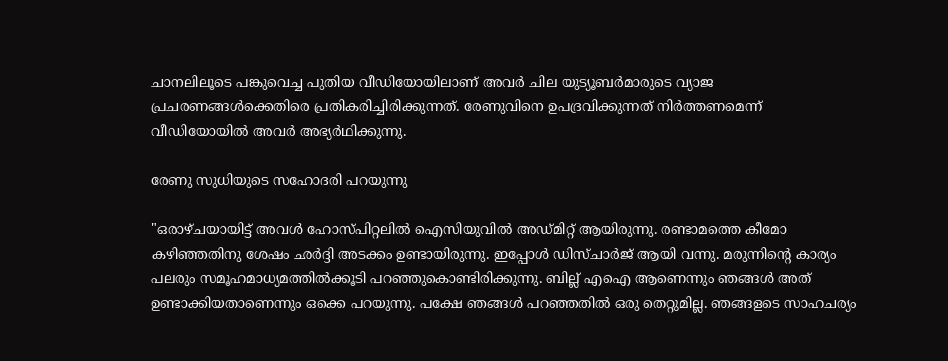ചാനലിലൂടെ പങ്കുവെച്ച പുതിയ വീഡിയോയിലാണ് അവര്‍ ചില യുട്യൂബര്‍മാരുടെ വ്യാജ പ്രചരണങ്ങള്‍ക്കെതിരെ പ്രതികരിച്ചിരിക്കുന്നത്. രേണുവിനെ ഉപദ്രവിക്കുന്നത് നിര്‍ത്തണമെന്ന് വീഡിയോയില്‍ അവര്‍ അഭ്യര്‍ഥിക്കുന്നു.

രേണു സുധിയുടെ സഹോദരി പറയുന്നു

"ഒരാഴ്ചയായിട്ട് അവൾ ഹോസ്പിറ്റലിൽ ഐസിയുവിൽ അഡ്മിറ്റ് ആയിരുന്നു. രണ്ടാമത്തെ കീമോ കഴിഞ്ഞതിനു ശേഷം ഛര്‍ദ്ദി അടക്കം ഉണ്ടായിരുന്നു. ഇപ്പോള്‍ ഡിസ്ചാർജ് ആയി വന്നു. മരുന്നിന്‍റെ കാര്യം പലരും സമൂഹമാധ്യമത്തിൽക്കൂടി പറഞ്ഞുകൊണ്ടിരിക്കുന്നു. ബില്ല് എഐ ആണെന്നും ഞങ്ങൾ അത് ഉണ്ടാക്കിയതാണെന്നും ഒക്കെ പറയുന്നു. പക്ഷേ ഞങ്ങൾ പറഞ്ഞതിൽ ഒരു തെറ്റുമില്ല. ഞങ്ങളടെ സാഹചര്യം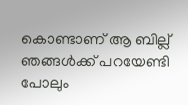കൊണ്ടാണ് ആ ബില്ല് ഞങ്ങൾക്ക് പറയേണ്ടി പോലും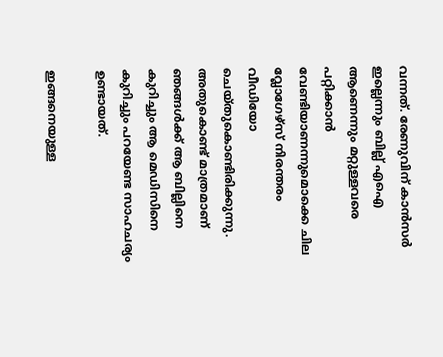വന്നത്. രേണുവിന് കാന്‍സര്‍ ഇല്ലെന്നും ബില്ല് എഐ ആണെന്നും മറ്റുള്ളവരെ പറ്റിക്കാൻ വേണ്ടിയാണന്നുമൊക്കെ ചില വ്ലോഗേഴ്സ് നിരന്തരം വീഡിയോ ചെയ്തുകൊണ്ടിരിക്കുന്നു. അതുകൊണ്ട് മാത്രമാണ് ഞങ്ങൾക്ക് ആ ബില്ലിനെ കുറിച്ചും ആ മെഡിസിനെ കുറിച്ചും പറയേണ്ട സാഹചര്യം ഉണ്ടായത്.

ഇങ്ങനെയുള്ള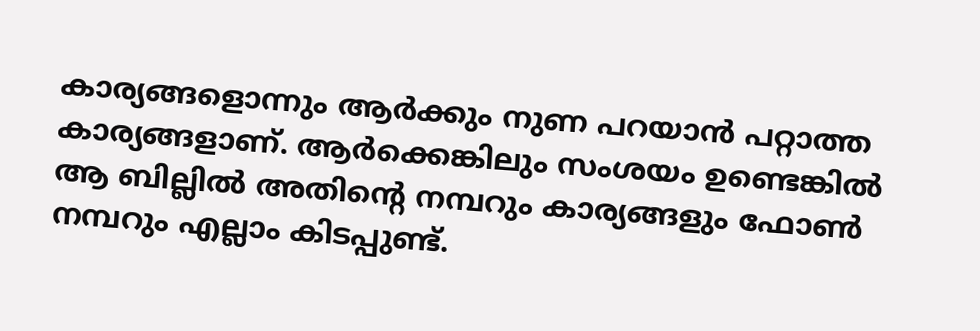കാര്യങ്ങളൊന്നും ആർക്കും നുണ പറയാൻ പറ്റാത്ത കാര്യങ്ങളാണ്. ആർക്കെങ്കിലും സംശയം ഉണ്ടെങ്കില്‍ ആ ബില്ലിൽ അതിന്റെ നമ്പറും കാര്യങ്ങളും ഫോൺ നമ്പറും എല്ലാം കിടപ്പുണ്ട്.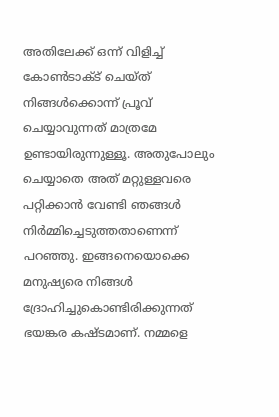അതിലേക്ക് ഒന്ന് വിളിച്ച് കോൺടാക്ട് ചെയ്ത് നിങ്ങൾക്കൊന്ന് പ്രൂവ് ചെയ്യാവുന്നത് മാത്രമേ ഉണ്ടായിരുന്നുള്ളൂ. അതുപോലും ചെയ്യാതെ അത് മറ്റുള്ളവരെ പറ്റിക്കാൻ വേണ്ടി ഞങ്ങൾ നിർമ്മിച്ചെടുത്തതാണെന്ന് പറഞ്ഞു. ഇങ്ങനെയൊക്കെ മനുഷ്യരെ നിങ്ങൾ ദ്രോഹിച്ചുകൊണ്ടിരിക്കുന്നത് ഭയങ്കര കഷ്ടമാണ്. നമ്മളെ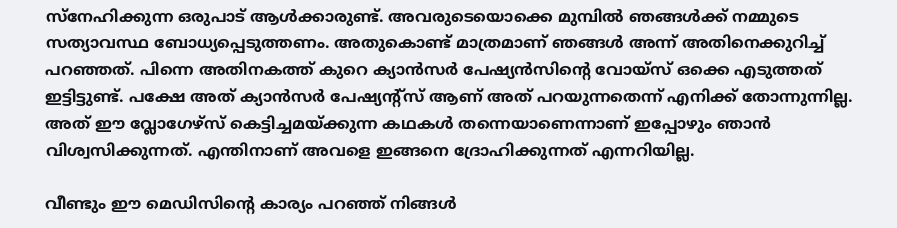സ്നേഹിക്കുന്ന ഒരുപാട് ആൾക്കാരുണ്ട്. അവരുടെയൊക്കെ മുമ്പിൽ ഞങ്ങൾക്ക് നമ്മുടെ സത്യാവസ്ഥ ബോധ്യപ്പെടുത്തണം. അതുകൊണ്ട് മാത്രമാണ് ഞങ്ങൾ അന്ന് അതിനെക്കുറിച്ച് പറഞ്ഞത്. പിന്നെ അതിനകത്ത് കുറെ ക്യാൻസർ പേഷ്യൻസിന്റെ വോയ്സ് ഒക്കെ എടുത്തത് ഇട്ടിട്ടുണ്ട്. പക്ഷേ അത് ക്യാൻസർ പേഷ്യന്‍റ്സ് ആണ് അത് പറയുന്നതെന്ന് എനിക്ക് തോന്നുന്നില്ല. അത് ഈ വ്ലോഗേഴ്സ് കെട്ടിച്ചമയ്ക്കുന്ന കഥകൾ തന്നെയാണെന്നാണ് ഇപ്പോഴും ഞാൻ വിശ്വസിക്കുന്നത്. എന്തിനാണ് അവളെ ഇങ്ങനെ ദ്രോഹിക്കുന്നത് എന്നറിയില്ല.

വീണ്ടും ഈ മെഡിസിന്റെ കാര്യം പറഞ്ഞ് നിങ്ങൾ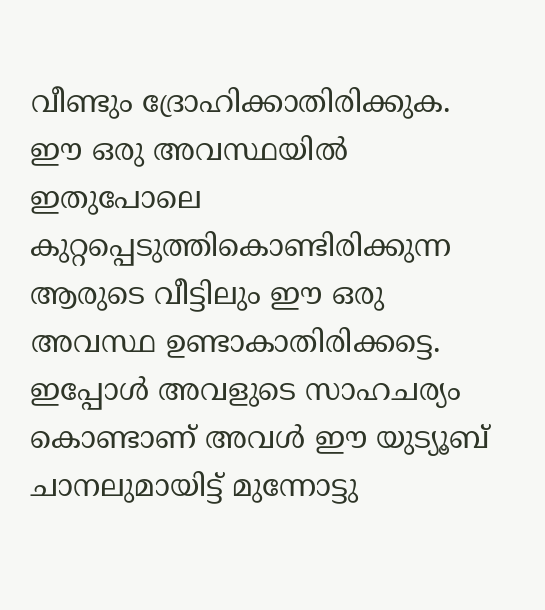വീണ്ടും ദ്രോഹിക്കാതിരിക്കുക. ഈ ഒരു അവസ്ഥയിൽ ഇതുപോലെ കുറ്റപ്പെടുത്തികൊണ്ടിരിക്കുന്ന ആരുടെ വീട്ടിലും ഈ ഒരു അവസ്ഥ ഉണ്ടാകാതിരിക്കട്ടെ. ഇപ്പോൾ അവളുടെ സാഹചര്യം കൊണ്ടാണ് അവൾ ഈ യുട്യൂബ് ചാനലുമായിട്ട് മുന്നോട്ടു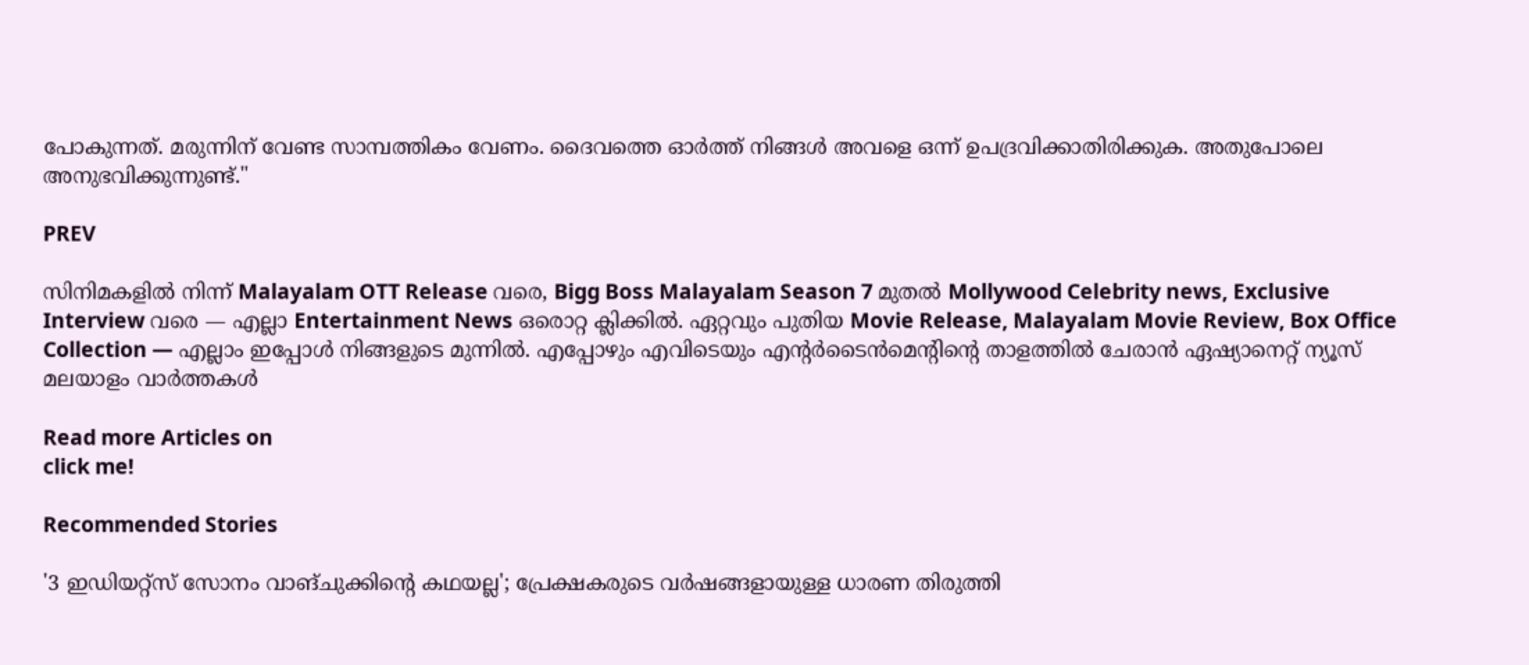പോകുന്നത്. മരുന്നിന് വേണ്ട സാമ്പത്തികം വേണം. ദൈവത്തെ ഓർത്ത് നിങ്ങൾ അവളെ ഒന്ന് ഉപദ്രവിക്കാതിരിക്കുക. അതുപോലെ അനുഭവിക്കുന്നുണ്ട്."

PREV

സിനിമകളിൽ നിന്ന് Malayalam OTT Release വരെ, Bigg Boss Malayalam Season 7 മുതൽ Mollywood Celebrity news, Exclusive Interview വരെ — എല്ലാ Entertainment News ഒരൊറ്റ ക്ലിക്കിൽ. ഏറ്റവും പുതിയ Movie Release, Malayalam Movie Review, Box Office Collection — എല്ലാം ഇപ്പോൾ നിങ്ങളുടെ മുന്നിൽ. എപ്പോഴും എവിടെയും എന്റർടൈൻമെന്റിന്റെ താളത്തിൽ ചേരാൻ ഏഷ്യാനെറ്റ് ന്യൂസ് മലയാളം വാർത്തകൾ

Read more Articles on
click me!

Recommended Stories

'3 ഇഡിയറ്റ്സ് സോനം വാങ്ചുക്കിന്‍റെ കഥയല്ല'; പ്രേക്ഷകരുടെ വര്‍ഷങ്ങളായുള്ള ധാരണ തിരുത്തി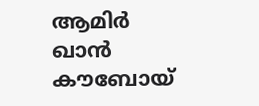ആമിര്‍ ഖാന്‍
കൗബോയ്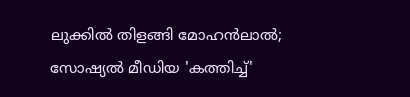ലുക്കില്‍ തിളങ്ങി മോഹന്‍ലാല്‍; സോഷ്യല്‍ മീഡിയ 'കത്തിച്ച്'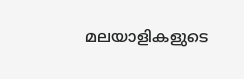മലയാളികളുടെ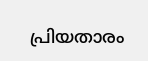പ്രിയതാരം